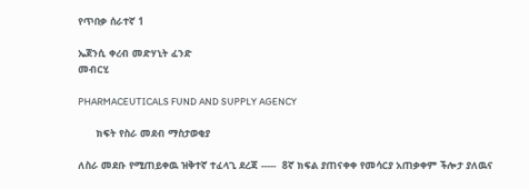የጥበቃ ሰራተኛ 1

ኤጀንሲ ቀረብ መድሃኒት ፈንድ
መብርሂ

PHARMACEUTICALS FUND AND SUPPLY AGENCY

      ክፍት የስራ መደብ ማስታወቂያ

ለስራ መደቡ የሚጠይቀዉ ዝቅተኛ ተፈላጊ ደረጃ -----  8ኛ ክፍል ያጠናቀቀ የመሳርያ አጠቃቀም ችሎታ ያለዉና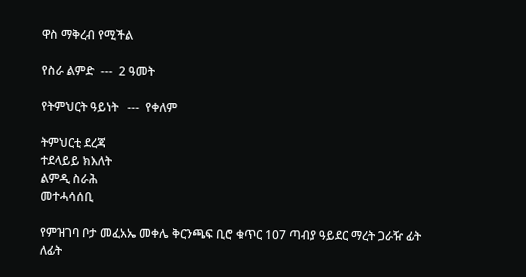ዋስ ማቅረብ የሚችል

የስራ ልምድ  ---  2 ዓመት

የትምህርት ዓይነት   ---  የቀለም

ትምህርቲ ደረጃ
ተደላይይ ክእለት
ልምዲ ስራሕ
መተሓሳሰቢ

የምዝገባ ቦታ መፈአኤ መቀሌ ቅርንጫፍ ቢሮ ቁጥር 107 ጣብያ ዓይደር ማረት ጋራዥ ፊት ለፊት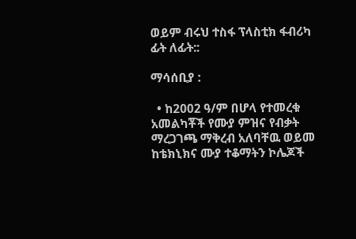ወይም ብሩህ ተስፋ ፕላስቲክ ፋብሪካ ፊት ለፊት::

ማሳሰቢያ :

  • ከ2002 ዓ/ም በሆላ የተመረቁ አመልካቾች የሙያ ምዝና የብቃት ማረጋገጫ ማቅረብ አለባቸዉ ወይመ ከቴክኒክና ሙያ ተቆማትን ኮሌጆች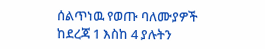ሰልጥነዉ የወጡ ባለሙያዎች ከደረጃ 1 እስከ 4 ያሉትን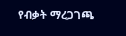የብቃት ማረጋገጫ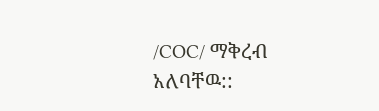/COC/ ማቅረብ አለባቸዉ::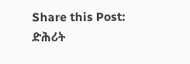Share this Post:
ድሕሪት